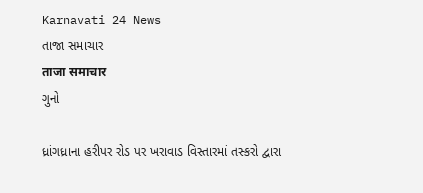Karnavati 24 News
તાજા સમાચાર
ताजा समाचार
ગુનો

ધ્રાંગધ્રાના હરીપર રોડ પર ખરાવાડ વિસ્તારમાં તસ્કરો દ્વારા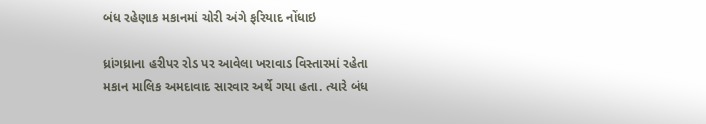બંધ રહેણાક મકાનમાં ચોરી અંગે ફરિયાદ નોંધાઇ

ધ્રાંગધ્રાના હરીપર રોડ પર આવેલા ખરાવાડ વિસ્તારમાં રહેતા મકાન માલિક અમદાવાદ સારવાર અર્થે ગયા હતા. ત્યારે બંધ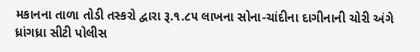મકાનના તાળા તોડી તસ્કરો દ્વારા રૂ.૧.૮૫ લાખના સોના-ચાંદીના દાગીનાની ચોરી અંગે ધ્રાંગધ્રા સીટી પોલીસ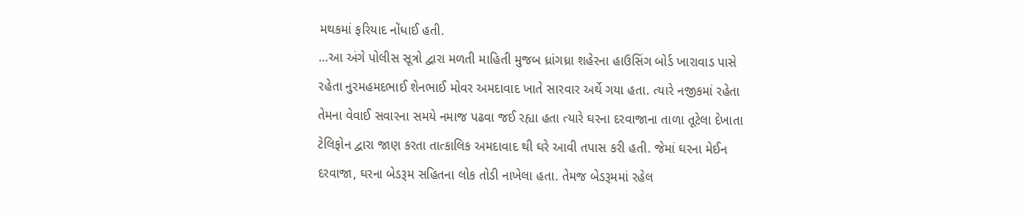મથકમાં ફરિયાદ નોંધાઈ હતી.
…આ અંગે પોલીસ સૂત્રો દ્વારા મળતી માહિતી મુજબ ધ્રાંગધ્રા શહેરના હાઉસિંગ બોર્ડ ખારાવાડ પાસે રહેતા નુરમહમદભાઈ શેનભાઈ મોવર અમદાવાદ ખાતે સારવાર અર્થે ગયા હતા. ત્યારે નજીકમાં રહેતા તેમના વેવાઈ સવારના સમયે નમાજ પઢવા જઈ રહ્યા હતા ત્યારે ઘરના દરવાજાના તાળા તૂટેલા દેખાતા ટેલિફોન દ્વારા જાણ કરતા તાત્કાલિક અમદાવાદ થી ઘરે આવી તપાસ કરી હતી. જેમાં ઘરના મેઈન દરવાજા, ઘરના બેડરૂમ સહિતના લોક તોડી નાખેલા હતા. તેમજ બેડરૂમમાં રહેલ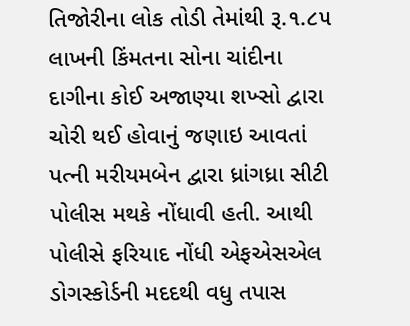તિજોરીના લોક તોડી તેમાંથી રૂ.૧.૮૫ લાખની કિંમતના સોના ચાંદીના દાગીના કોઈ અજાણ્યા શખ્સો દ્વારા ચોરી થઈ હોવાનું જણાઇ આવતાં પત્ની મરીયમબેન દ્વારા ધ્રાંગધ્રા સીટી પોલીસ મથકે નોંધાવી હતી. આથી પોલીસે ફરિયાદ નોંધી એફએસએલ ડોગસ્કોર્ડની મદદથી વધુ તપાસ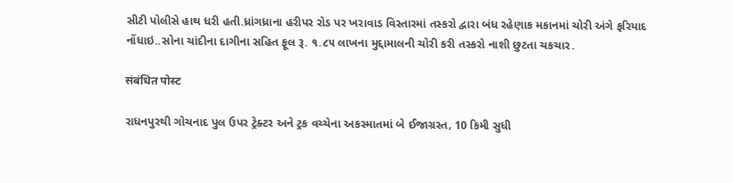સીટી પોલીસે હાથ ધરી હતી.ધ્રાંગધ્રાના હરીપર રોડ પર ખરાવાડ વિસ્તારમાં તસ્કરો દ્વારા બંધ રહેણાક મકાનમાં ચોરી અંગે ફરિયાદ નોંધાઇ..સોના ચાંદીના દાગીના સહિત ફૂલ રૂ. ૧.૮૫ લાખના મુદ્દામાલની ચોરી કરી તસ્કરો નાશી છુટતા ચકચાર.

संबंधित पोस्ट

રાધનપુરથી ગોચનાદ પુલ ઉપર ટ્રેક્ટર અને ટ્રક વચ્ચેના અકસ્માતમાં બે ઈજાગ્રસ્ત, 10 કિમી સુધી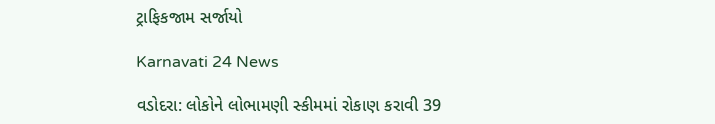ટ્રાફિકજામ સર્જાયો

Karnavati 24 News

વડોદરા: લોકોને લોભામણી સ્કીમમાં રોકાણ કરાવી 39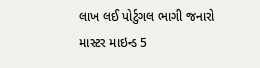લાખ લઈ પોર્ટુગલ ભાગી જનારો માસ્ટર માઇન્ડ 5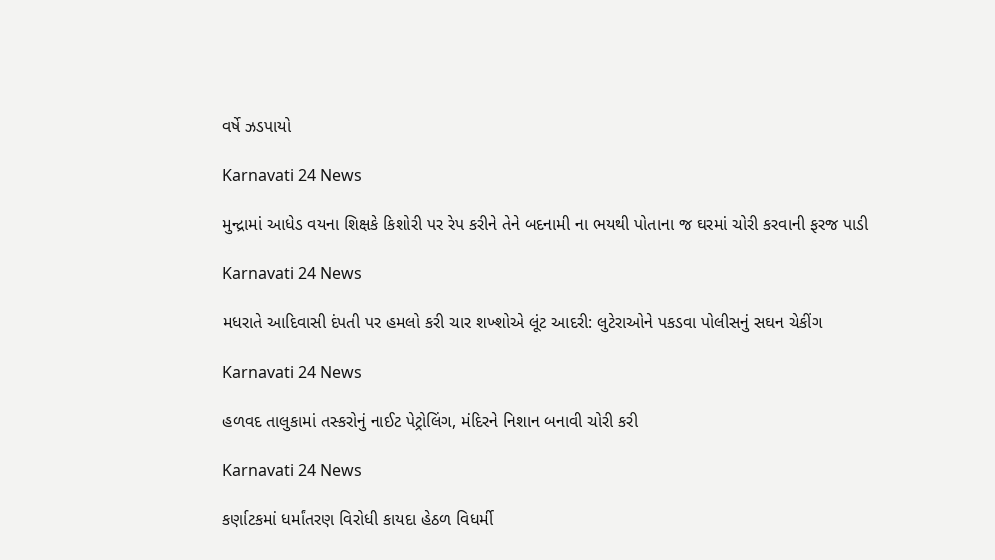વર્ષે ઝડપાયો

Karnavati 24 News

મુન્દ્રામાં આધેડ વયના શિક્ષકે કિશોરી પર રેપ કરીને તેને બદનામી ના ભયથી પોતાના જ ઘરમાં ચોરી કરવાની ફરજ પાડી

Karnavati 24 News

મધરાતે આદિવાસી દંપતી પર હમલો કરી ચાર શખ્શોએ લૂંટ આદરી: લુટેરાઓને પકડવા પોલીસનું સઘન ચેકીંગ

Karnavati 24 News

હળવદ તાલુકામાં તસ્કરોનું નાઈટ પેટ્રોલિંગ, મંદિરને નિશાન બનાવી ચોરી કરી

Karnavati 24 News

કર્ણાટકમાં ધર્માંતરણ વિરોધી કાયદા હેઠળ વિધર્મી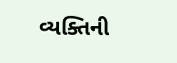વ્યક્તિની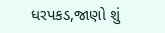ધરપકડ,જાણો શું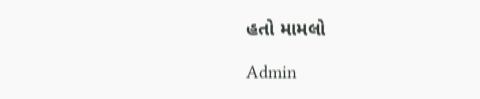હતો મામલો

Admin